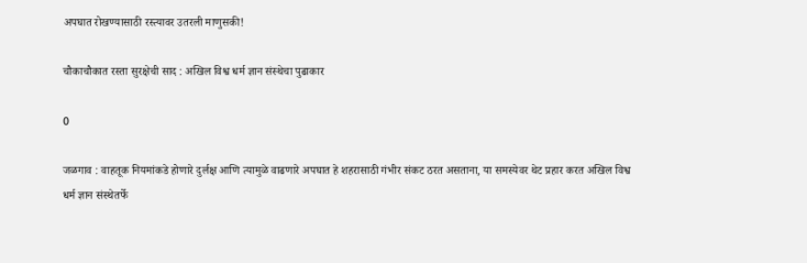अपघात रोखण्यासाठी रस्त्यावर उतरली माणुसकी!

चौकाचौकात रस्ता सुरक्षेची साद : अखिल विश्व धर्म ज्ञान संस्थेचा पुढाकार

0

जळगाव : वाहतूक नियमांकडे होणारे दुर्लक्ष आणि त्यामुळे वाढणारे अपघात हे शहरासाठी गंभीर संकट ठरत असताना, या समस्येवर थेट प्रहार करत अखिल विश्व धर्म ज्ञान संस्थेतर्फे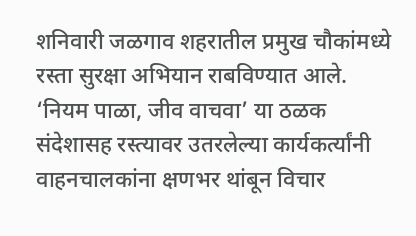शनिवारी जळगाव शहरातील प्रमुख चौकांमध्ये रस्ता सुरक्षा अभियान राबविण्यात आले. ‘नियम पाळा, जीव वाचवा’ या ठळक संदेशासह रस्त्यावर उतरलेल्या कार्यकर्त्यांनी वाहनचालकांना क्षणभर थांबून विचार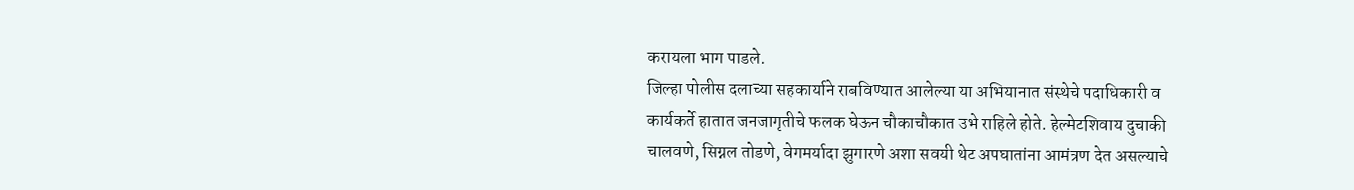करायला भाग पाडले.
जिल्हा पोलीस दलाच्या सहकार्याने राबविण्यात आलेल्या या अभियानात संस्थेचे पदाधिकारी व कार्यकर्ते हातात जनजागृतीचे फलक घेऊन चौकाचौकात उभे राहिले होते. हेल्मेटशिवाय दुचाकी चालवणे, सिग्नल तोडणे, वेगमर्यादा झुगारणे अशा सवयी थेट अपघातांना आमंत्रण देत असल्याचे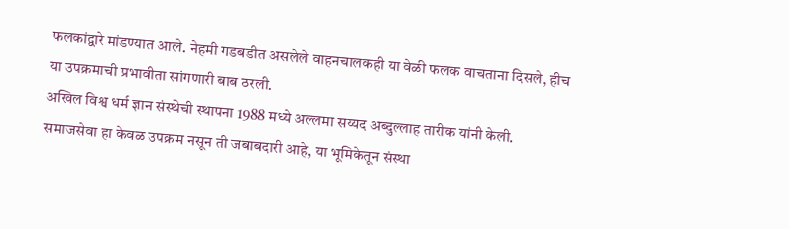फलकांद्वारे मांडण्यात आले. नेहमी गडबडीत असलेले वाहनचालकही या वेळी फलक वाचताना दिसले, हीच या उपक्रमाची प्रभावीता सांगणारी बाब ठरली.
अखिल विश्व धर्म ज्ञान संस्थेची स्थापना 1988 मध्ये अल्लमा सय्यद अब्दुल्लाह तारीक यांनी केली. समाजसेवा हा केवळ उपक्रम नसून ती जबाबदारी आहे, या भूमिकेतून संस्था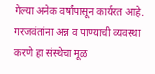गेल्या अनेक वर्षांपासून कार्यरत आहे. गरजवंतांना अन्न व पाण्याची व्यवस्था करणे हा संस्थेचा मूळ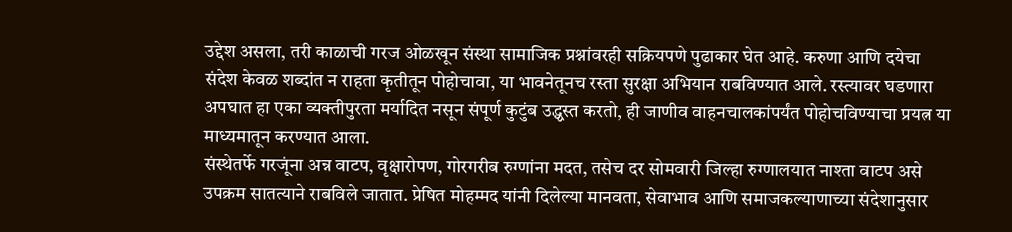उद्देश असला, तरी काळाची गरज ओळखून संस्था सामाजिक प्रश्नांवरही सक्रियपणे पुढाकार घेत आहे. करुणा आणि दयेचा संदेश केवळ शब्दांत न राहता कृतीतून पोहोचावा, या भावनेतूनच रस्ता सुरक्षा अभियान राबविण्यात आले. रस्त्यावर घडणारा अपघात हा एका व्यक्तीपुरता मर्यादित नसून संपूर्ण कुटुंब उद्ध्वस्त करतो, ही जाणीव वाहनचालकांपर्यंत पोहोचविण्याचा प्रयत्न या माध्यमातून करण्यात आला.
संस्थेतर्फे गरजूंना अन्न वाटप, वृक्षारोपण, गोरगरीब रुग्णांना मदत, तसेच दर सोमवारी जिल्हा रुग्णालयात नाश्ता वाटप असे उपक्रम सातत्याने राबविले जातात. प्रेषित मोहम्मद यांनी दिलेल्या मानवता, सेवाभाव आणि समाजकल्याणाच्या संदेशानुसार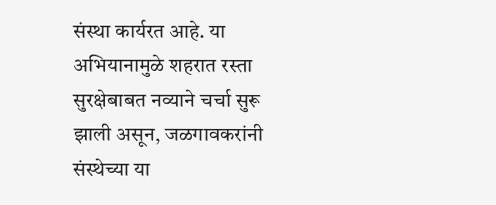संस्था कार्यरत आहे. या अभियानामुळे शहरात रस्ता सुरक्षेबाबत नव्याने चर्चा सुरू झाली असून, जळगावकरांनी संस्थेच्या या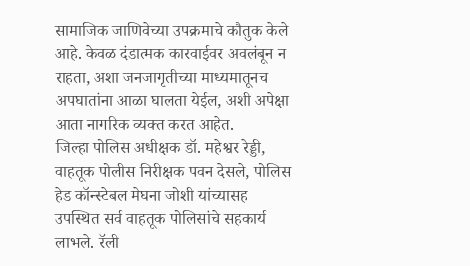सामाजिक जाणिवेच्या उपक्रमाचे कौतुक केले आहे. केवळ दंडात्मक कारवाईवर अवलंबून न राहता, अशा जनजागृतीच्या माध्यमातूनच अपघातांना आळा घालता येईल, अशी अपेक्षा आता नागरिक व्यक्त करत आहेत.
जिल्हा पोलिस अधीक्षक डॉ. महेश्वर रेड्डी, वाहतूक पोलीस निरीक्षक पवन देसले, पोलिस हेड कॉन्स्टेबल मेघना जोशी यांच्यासह उपस्थित सर्व वाहतूक पोलिसांचे सहकार्य लाभले. रॅली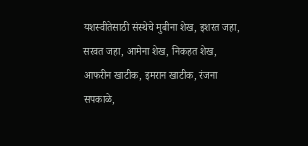यशस्वीतेसाठी संस्थेचे मुबीना शेख, इशरत जहा, सरवत जहा, आमेना शेख, निकहत शेख, आफरीन खाटीक, इमरान खाटीक, रंजना सपकाळे,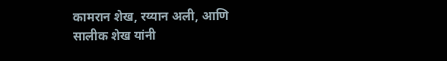कामरान शेख, रय्यान अली, आणि सालीक शेख यांनी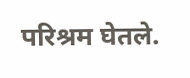परिश्रम घेतले.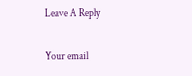Leave A Reply

Your email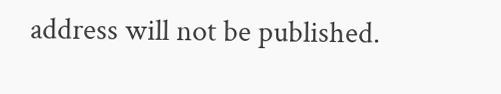address will not be published.